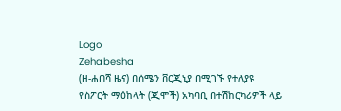Logo
Zehabesha
(ዘ-ሐበሻ ዜና) በሰሜን ቨርጂኒያ በሚገኙ የተለያዩ የስፖርት ማዕከላት (ጂሞች) አካባቢ በተሽከርካሪዎች ላይ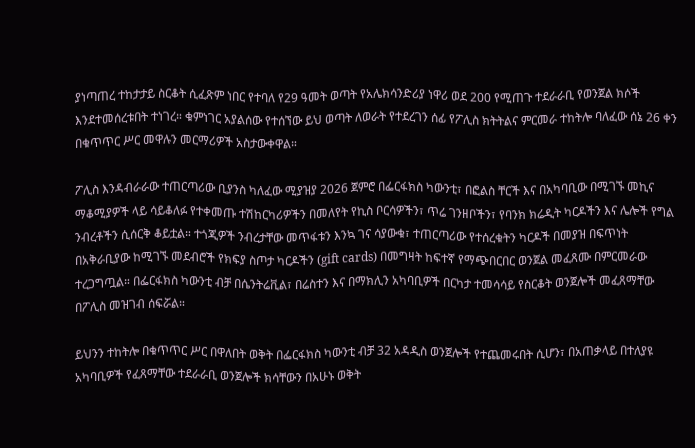ያነጣጠረ ተከታታይ ስርቆት ሲፈጽም ነበር የተባለ የ29 ዓመት ወጣት የአሌክሳንድሪያ ነዋሪ ወደ 200 የሚጠጉ ተደራራቢ የወንጀል ክሶች እንደተመሰረቱበት ተነገረ። ቁምነገር አያልሰው የተሰኘው ይህ ወጣት ለወራት የተደረገን ሰፊ የፖሊስ ክትትልና ምርመራ ተከትሎ ባለፈው ሰኔ 26 ቀን በቁጥጥር ሥር መዋሉን መርማሪዎች አስታውቀዋል።

ፖሊስ እንዳብራራው ተጠርጣሪው ቢያንስ ካለፈው ሚያዝያ 2026 ጀምሮ በፌርፋክስ ካውንቲ፣ በፎልስ ቸርች እና በአካባቢው በሚገኙ መኪና ማቆሚያዎች ላይ ሳይቆለፉ የተቀመጡ ተሽከርካሪዎችን በመለየት የኪስ ቦርሳዎችን፣ ጥሬ ገንዘቦችን፣ የባንክ ክሬዲት ካርዶችን እና ሌሎች የግል ንብረቶችን ሲሰርቅ ቆይቷል። ተጎጂዎች ንብረታቸው መጥፋቱን እንኳ ገና ሳያውቁ፣ ተጠርጣሪው የተሰረቁትን ካርዶች በመያዝ በፍጥነት በአቅራቢያው ከሚገኙ መደብሮች የክፍያ ስጦታ ካርዶችን (gift cards) በመግዛት ከፍተኛ የማጭበርበር ወንጀል መፈጸሙ በምርመራው ተረጋግጧል። በፌርፋክስ ካውንቲ ብቻ በሴንትሬቪል፣ በሬስተን እና በማክሊን አካባቢዎች በርካታ ተመሳሳይ የስርቆት ወንጀሎች መፈጸማቸው በፖሊስ መዝገብ ሰፍሯል።

ይህንን ተከትሎ በቁጥጥር ሥር በዋለበት ወቅት በፌርፋክስ ካውንቲ ብቻ 32 አዳዲስ ወንጀሎች የተጨመሩበት ሲሆን፣ በአጠቃላይ በተለያዩ አካባቢዎች የፈጸማቸው ተደራራቢ ወንጀሎች ክሳቸውን በአሁኑ ወቅት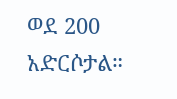ወደ 200 አድርሶታል።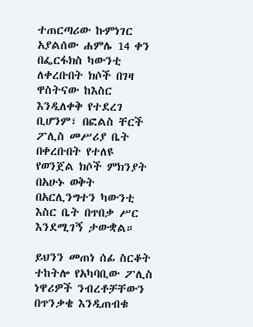ተጠርጣሪው ኩምነገር አያልሰው ሐምሌ 14 ቀን በፌርፋክስ ካውንቲ ለቀረቡበት ክሶች በገዛ ዋስትናው ከእስር እንዲለቀቅ የተደረገ ቢሆንም፣ በፎልስ ቸርች ፖሊስ መሥሪያ ቤት በቀረቡበት የተለዩ የወንጀል ክሶች ምክንያት በአሁኑ ወቅት በአርሊንግተን ካውንቲ እስር ቤት በጥበቃ ሥር እንደሚገኝ ታውቋል።

ይህንን መጠነ ሰፊ ስርቆት ተከትሎ የአካባቢው ፖሊስ ነዋሪዎች ንብረቶቻቸውን በጥንቃቄ እንዲጠብቁ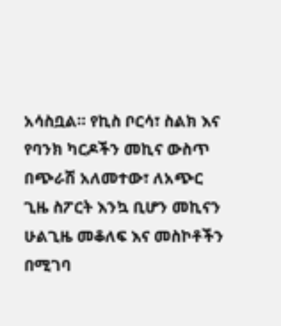አሳስቧል። የኪስ ቦርሳ፣ ስልክ እና የባንክ ካርዶችን መኪና ውስጥ በጭራሽ አለመተው፣ ለአጭር ጊዜ ስፖርት እንኳ ቢሆን መኪናን ሁልጊዜ መቆለፍ እና መስኮቶችን በሚገባ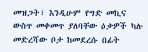መዝጋት፣ እንዲሁም የግድ መኪና ውስጥ መቀመጥ ያለባቸው ዕቃዎች ካሉ መድረሻው ቦታ ከመደረሱ በፊት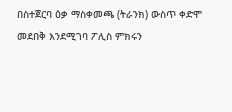በስተጀርባ ዕቃ ማስቀመጫ (ትራንክ) ውስጥ ቀድሞ መደበቅ እንደሚገባ ፖሊስ ምክሩን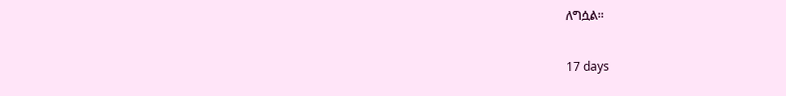ለግሷል።

17 days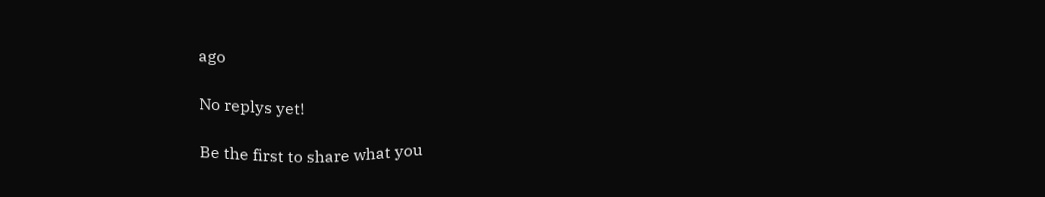ago

No replys yet!

Be the first to share what you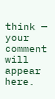think — your comment will appear here.